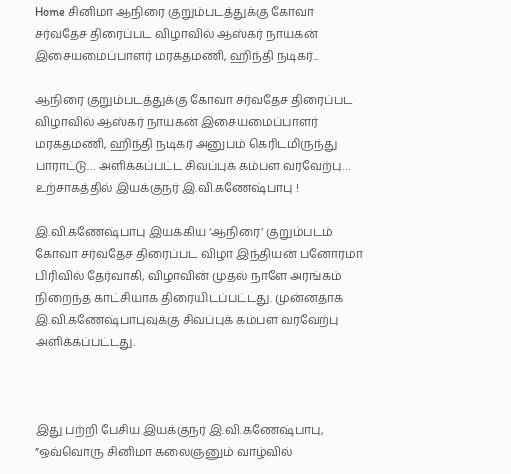Home சினிமா ஆநிரை குறும்படத்துக்கு கோவா சர்வதேச திரைப்பட விழாவில் ஆஸ்கர் நாயகன் இசையமைப்பாளர் மரகதமணி, ஹிந்தி நடிகர்...

ஆநிரை குறும்படத்துக்கு கோவா சர்வதேச திரைப்பட விழாவில் ஆஸ்கர் நாயகன் இசையமைப்பாளர் மரகதமணி, ஹிந்தி நடிகர் அனுபம் கெரிடமிருந்து பாராட்டு… அளிக்கப்பட்ட சிவப்புக் கம்பள வரவேற்பு… உற்சாகத்தில் இயக்குநர் இ.வி.கணேஷ்பாபு !

இ.வி.கணேஷ்பாபு இயக்கிய ‘ஆநிரை’ குறும்படம் கோவா சர்வதேச திரைப்பட விழா இந்தியன் பனோரமா பிரிவில் தேர்வாகி, விழாவின் முதல் நாளே அரங்கம் நிறைந்த காட்சியாக திரையிடப்பட்டது. முன்னதாக இ.வி.கணேஷ்பாபுவுக்கு சிவப்புக் கம்பள வரவேற்பு அளிக்கப்பட்டது.



இது பற்றி பேசிய இயக்குநர் இ.வி.கணேஷ்பாபு, ”ஒவ்வொரு சினிமா கலைஞனும் வாழ்வில்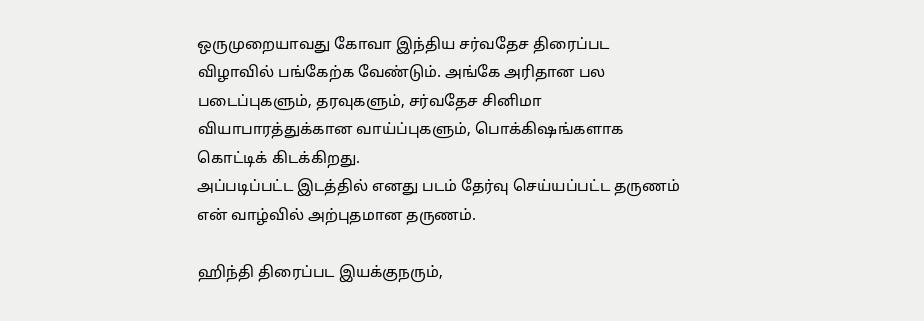ஒருமுறையாவது கோவா இந்திய சர்வதேச திரைப்பட விழாவில் பங்கேற்க வேண்டும். அங்கே அரிதான பல படைப்புகளும், தரவுகளும், சர்வதேச சினிமா வியாபாரத்துக்கான வாய்ப்புகளும், பொக்கிஷங்களாக கொட்டிக் கிடக்கிறது.
அப்படிப்பட்ட இடத்தில் எனது படம் தேர்வு செய்யப்பட்ட தருணம் என் வாழ்வில் அற்புதமான தருணம்.

ஹிந்தி திரைப்பட இயக்குநரும்,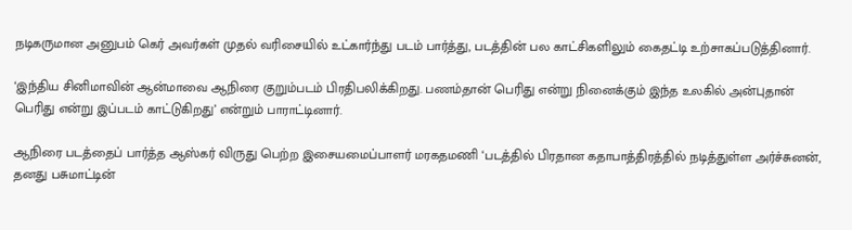நடிகருமான அனுபம் கெர் அவர்கள் முதல் வரிசையில் உட்கார்ந்து படம் பார்த்து, படத்தின் பல காட்சிகளிலும் கைதட்டி உற்சாகப்படுத்தினார்.

‘இந்திய சினிமாவின் ஆன்மாவை ஆநிரை குறும்படம் பிரதிபலிக்கிறது. பணம்தான் பெரிது என்று நினைக்கும் இந்த உலகில் அன்புதான் பெரிது என்று இப்படம் காட்டுகிறது’ என்றும் பாராட்டினார்.

ஆநிரை படத்தைப் பார்த்த ஆஸ்கர் விருது பெற்ற இசையமைப்பாளர் மரகதமணி ‘படத்தில் பிரதான கதாபாத்திரத்தில் நடித்துள்ள அர்ச்சுனன், தனது பசுமாட்டின்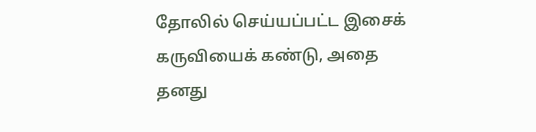தோலில் செய்யப்பட்ட இசைக் கருவியைக் கண்டு, அதை தனது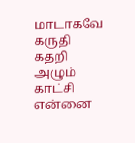மாடாகவே கருதி கதறி அழும் காட்சி என்னை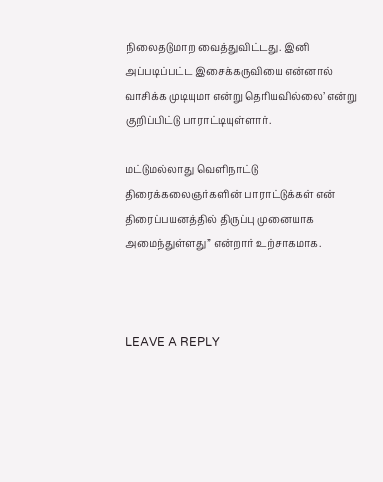நிலைதடுமாற வைத்துவிட்டது. இனி அப்படிப்பட்ட இசைக்கருவியை என்னால் வாசிக்க முடியுமா என்று தெரியவில்லை’ என்று குறிப்பிட்டு பாராட்டியுள்ளார்.

மட்டுமல்லாது வெளிநாட்டு திரைக்கலைஞர்களின் பாராட்டுக்கள் என் திரைப்பயனத்தில் திருப்பு முனையாக அமைந்துள்ளது” என்றார் உற்சாகமாக.



LEAVE A REPLY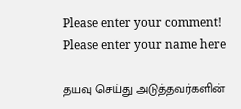Please enter your comment!
Please enter your name here

தயவு செய்து அடுத்தவர்களின்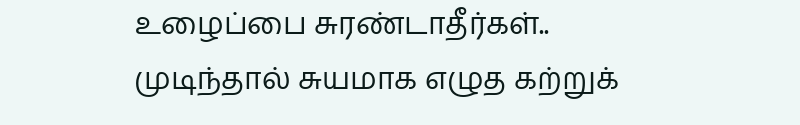உழைப்பை சுரண்டாதீர்கள்.. முடிந்தால் சுயமாக எழுத கற்றுக்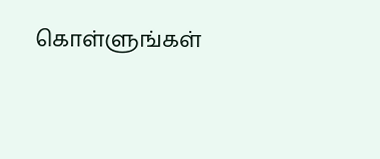கொள்ளுங்கள்